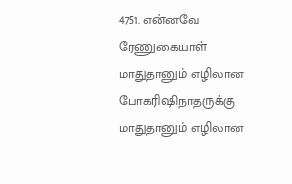4751. என்னவே ரேணுகையாள்
மாதுதானும் எழிலான போகரிஷிநாதருக்கு
மாதுதானும் எழிலான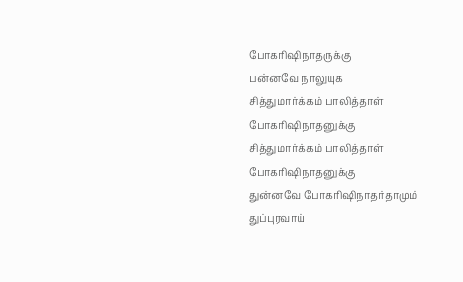போகரிஷிநாதருக்கு
பன்னவே நாலுயுக
சித்துமார்க்கம் பாலித்தாள் போகரிஷிநாதனுக்கு
சித்துமார்க்கம் பாலித்தாள் போகரிஷிநாதனுக்கு
துன்னவே போகரிஷிநாதர்தாமும்
துப்புரவாய்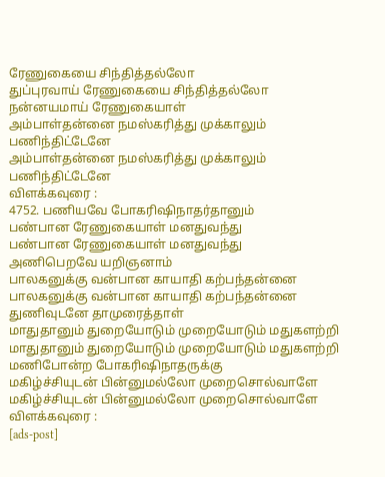ரேணுகையை சிந்தித்தல்லோ
துப்புரவாய் ரேணுகையை சிந்தித்தல்லோ
நன்னயமாய் ரேணுகையாள்
அம்பாள்தன்னை நமஸ்கரித்து முக்காலும் பணிந்திட்டேனே
அம்பாள்தன்னை நமஸ்கரித்து முக்காலும் பணிந்திட்டேனே
விளக்கவுரை :
4752. பணியவே போகரிஷிநாதர்தானும்
பண்பான ரேணுகையாள் மனதுவந்து
பண்பான ரேணுகையாள் மனதுவந்து
அணிபெறவே யறிஞனாம்
பாலகனுக்கு வன்பான காயாதி கற்பந்தன்னை
பாலகனுக்கு வன்பான காயாதி கற்பந்தன்னை
துணிவுடனே தாமுரைத்தாள்
மாதுதானும் துறையோடும் முறையோடும் மதுகளற்றி
மாதுதானும் துறையோடும் முறையோடும் மதுகளற்றி
மணிபோன்ற போகரிஷிநாதருக்கு
மகிழ்ச்சியுடன் பின்னுமல்லோ முறைசொல்வாளே
மகிழ்ச்சியுடன் பின்னுமல்லோ முறைசொல்வாளே
விளக்கவுரை :
[ads-post]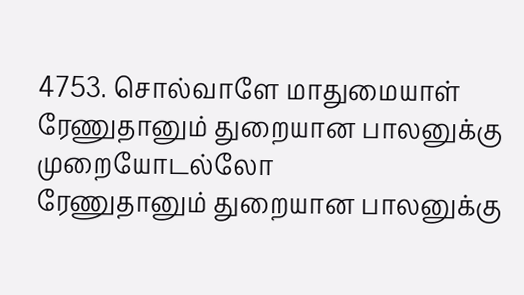4753. சொல்வாளே மாதுமையாள்
ரேணுதானும் துறையான பாலனுக்கு முறையோடல்லோ
ரேணுதானும் துறையான பாலனுக்கு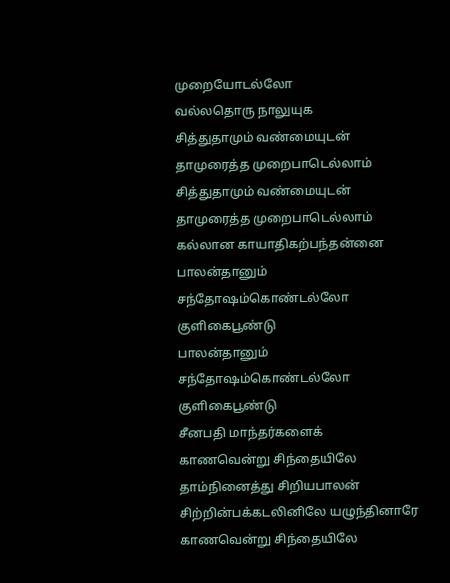முறையோடல்லோ
வல்லதொரு நாலுயுக
சித்துதாமும் வண்மையுடன் தாமுரைத்த முறைபாடெல்லாம்
சித்துதாமும் வண்மையுடன் தாமுரைத்த முறைபாடெல்லாம்
கல்லான காயாதிகற்பந்தன்னை
பாலன்தானும் சந்தோஷம்கொண்டல்லோ குளிகைபூண்டு
பாலன்தானும் சந்தோஷம்கொண்டல்லோ குளிகைபூண்டு
சீனபதி மாந்தர்களைக்
காணவென்று சிந்தையிலே தாம்நினைத்து சிறியபாலன் சிற்றின்பக்கடலினிலே யழுந்தினாரே
காணவென்று சிந்தையிலே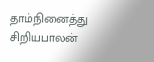தாம்நினைத்து சிறியபாலன்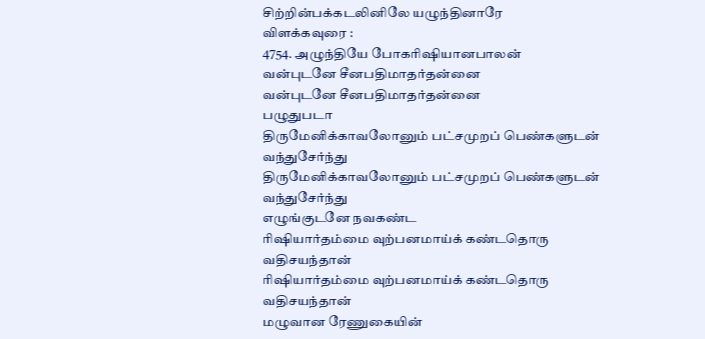சிற்றின்பக்கடலினிலே யழுந்தினாரே
விளக்கவுரை :
4754. அழுந்தியே போகரிஷியானபாலன்
வன்புடனே சீனபதிமாதர்தன்னை
வன்புடனே சீனபதிமாதர்தன்னை
பழுதுபடா
திருமேனிக்காவலோனும் பட்சமுறப் பெண்களுடன் வந்துசேர்ந்து
திருமேனிக்காவலோனும் பட்சமுறப் பெண்களுடன் வந்துசேர்ந்து
எழுங்குடனே நவகண்ட
ரிஷியார்தம்மை வுற்பனமாய்க் கண்டதொரு வதிசயந்தான்
ரிஷியார்தம்மை வுற்பனமாய்க் கண்டதொரு வதிசயந்தான்
மழுவான ரேணுகையின்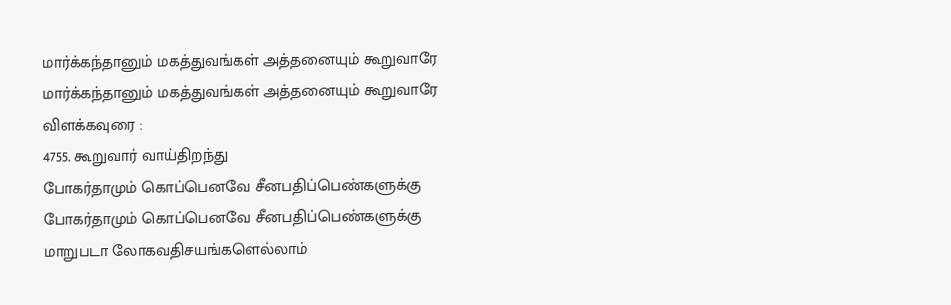மார்க்கந்தானும் மகத்துவங்கள் அத்தனையும் கூறுவாரே
மார்க்கந்தானும் மகத்துவங்கள் அத்தனையும் கூறுவாரே
விளக்கவுரை :
4755. கூறுவார் வாய்திறந்து
போகர்தாமும் கொப்பெனவே சீனபதிப்பெண்களுக்கு
போகர்தாமும் கொப்பெனவே சீனபதிப்பெண்களுக்கு
மாறுபடா லோகவதிசயங்களெல்லாம்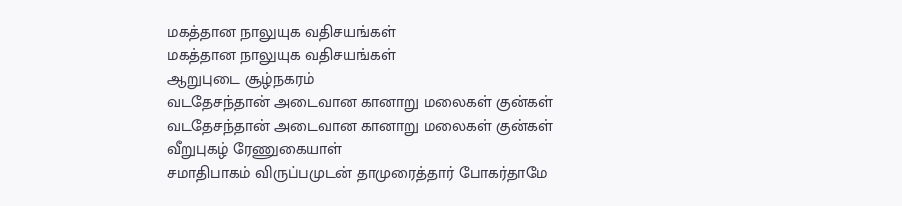மகத்தான நாலுயுக வதிசயங்கள்
மகத்தான நாலுயுக வதிசயங்கள்
ஆறுபுடை சூழ்நகரம்
வடதேசந்தான் அடைவான கானாறு மலைகள் குன்கள்
வடதேசந்தான் அடைவான கானாறு மலைகள் குன்கள்
வீறுபுகழ் ரேணுகையாள்
சமாதிபாகம் விருப்பமுடன் தாமுரைத்தார் போகர்தாமே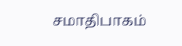சமாதிபாகம்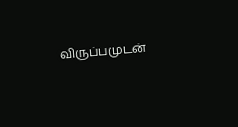விருப்பமுடன்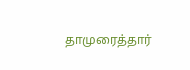தாமுரைத்தார்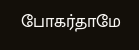போகர்தாமே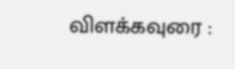விளக்கவுரை :